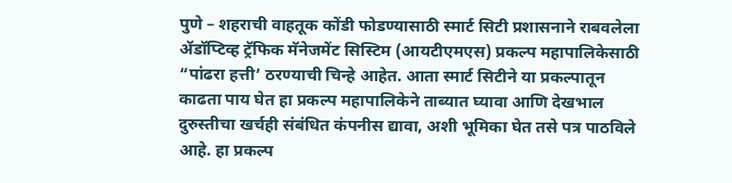पुणे – शहराची वाहतूक कोंडी फोडण्यासाठी स्मार्ट सिटी प्रशासनाने राबवलेला ॲडॉप्टिव्ह ट्रॅफिक मॅनेजमेंट सिस्टिम (आयटीएमएस) प्रकल्प महापालिकेसाठी “पांढरा हत्ती’ ठरण्याची चिन्हे आहेत. आता स्मार्ट सिटीने या प्रकल्पातून काढता पाय घेत हा प्रकल्प महापालिकेने ताब्यात घ्यावा आणि देखभाल दुरुस्तीचा खर्चही संबंधित कंपनीस द्यावा, अशी भूमिका घेत तसे पत्र पाठविले आहे. हा प्रकल्प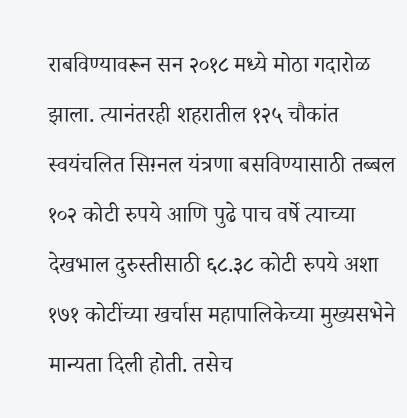राबविण्यावरून सन २०१८ मध्ये मोठा गदारोळ झाला. त्यानंतरही शहरातील १२५ चौकांत स्वयंचलित सिग़्नल यंत्रणा बसविण्यासाठी तब्बल १०२ कोटी रुपये आणि पुढे पाच वर्षे त्याच्या देखभाल दुरुस्तीसाठी ६८.३८ कोटी रुपये अशा १७१ कोटींच्या खर्चास महापालिकेच्या मुख्यसभेने मान्यता दिली होती. तसेच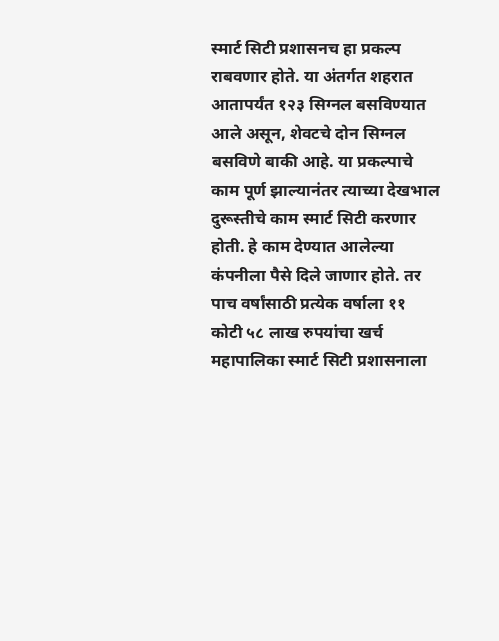स्मार्ट सिटी प्रशासनच हा प्रकल्प राबवणार होते. या अंतर्गत शहरात आतापर्यंत १२३ सिग्नल बसविण्यात आले असून, शेवटचे दोन सिग्नल बसविणे बाकी आहे. या प्रकल्पाचे काम पूर्ण झाल्यानंतर त्याच्या देखभाल दुरूस्तीचे काम स्मार्ट सिटी करणार होती. हे काम देण्यात आलेल्या कंपनीला पैसे दिले जाणार होते. तर पाच वर्षांसाठी प्रत्येक वर्षाला ११ कोटी ५८ लाख रुपयांचा खर्च महापालिका स्मार्ट सिटी प्रशासनाला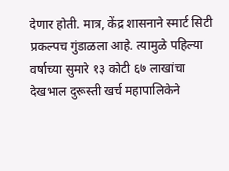देणार होती. मात्र, केंद्र शासनाने स्मार्ट सिटी प्रकल्पच गुंडाळला आहे. त्यामुळे पहिल्या वर्षाच्या सुमारे १३ कोटी ६७ लाखांचा देखभाल दुरूस्ती खर्च महापालिकेने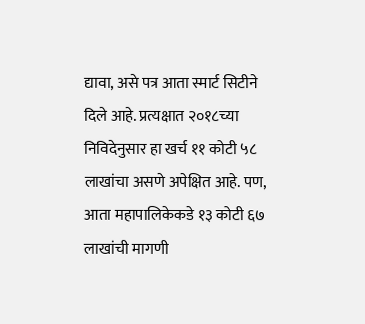द्यावा, असे पत्र आता स्मार्ट सिटीने दिले आहे. प्रत्यक्षात २०१८च्या निविदेनुसार हा खर्च ११ कोटी ५८ लाखांचा असणे अपेक्षित आहे. पण, आता महापालिकेकडे १३ कोटी ६७ लाखांची मागणी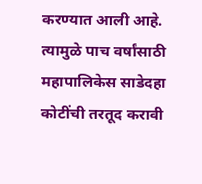करण्यात आली आहे. त्यामुळे पाच वर्षांसाठी महापालिकेस साडेदहा कोटींची तरतूद करावी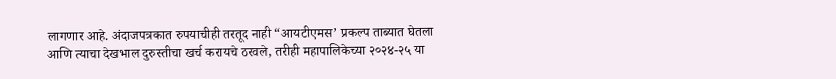लागणार आहे. अंदाजपत्रकात रुपयाचीही तरतूद नाही “आयटीएमस’ प्रकल्प ताब्यात घेतला आणि त्याचा देखभाल दुरुस्तीचा खर्च करायचे ठरवले, तरीही महापालिकेच्या २०२४-२५ या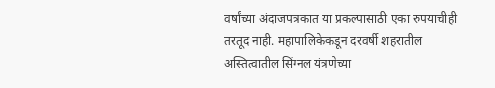वर्षांच्या अंदाजपत्रकात या प्रकल्पासाठी एका रुपयाचीही तरतूद नाही. महापालिकेकडून दरवर्षी शहरातील अस्तित्वातील सिंग्नल यंत्रणेच्या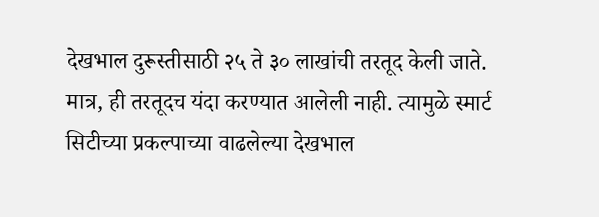देखभाल दुरूस्तीसाठी २५ ते ३० लाखांची तरतूद केली जाते. मात्र, ही तरतूदच यंदा करण्यात आलेली नाही. त्यामुळे स्मार्ट सिटीच्या प्रकल्पाच्या वाढलेल्या देखभाल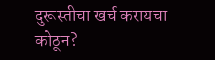दुरूस्तीचा खर्च करायचा कोठून?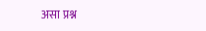असा प्रश्न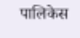पालिकेस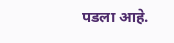पडला आहे.